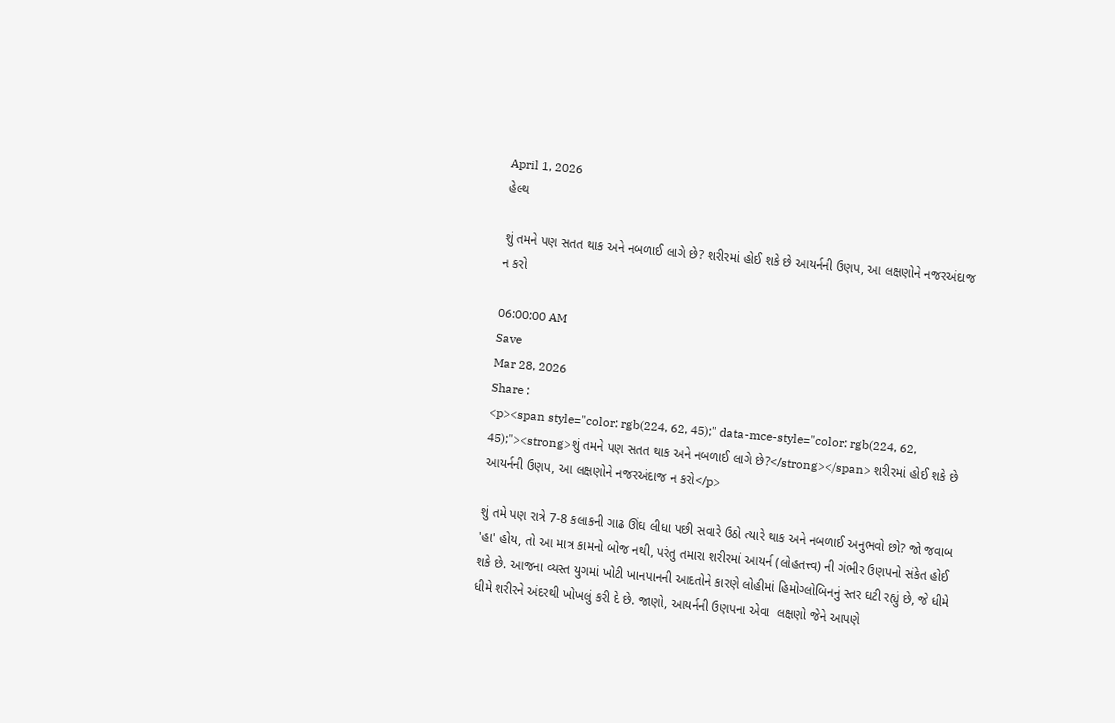April 1, 2026
હેલ્થ

શું તમને પણ સતત થાક અને નબળાઈ લાગે છે? શરીરમાં હોઈ શકે છે આયર્નની ઉણપ, આ લક્ષણોને નજરઅંદાજ ન કરો

06:00:00 AM
Save
Mar 28, 2026
Share :
<p><span style="color: rgb(224, 62, 45);" data-mce-style="color: rgb(224, 62, 45);"><strong>શું તમને પણ સતત થાક અને નબળાઈ લાગે છે?</strong></span> શરીરમાં હોઈ શકે છે આયર્નની ઉણપ, આ લક્ષણોને નજરઅંદાજ ન કરો</p>

શું તમે પણ રાત્રે 7-8 કલાકની ગાઢ ઊંઘ લીધા પછી સવારે ઉઠો ત્યારે થાક અને નબળાઈ અનુભવો છો? જો જવાબ 'હા' હોય, તો આ માત્ર કામનો બોજ નથી, પરંતુ તમારા શરીરમાં આયર્ન (લોહતત્ત્વ) ની ગંભીર ઉણપનો સંકેત હોઈ શકે છે. આજના વ્યસ્ત યુગમાં ખોટી ખાનપાનની આદતોને કારણે લોહીમાં હિમોગ્લોબિનનું સ્તર ઘટી રહ્યું છે, જે ધીમે ધીમે શરીરને અંદરથી ખોખલું કરી દે છે. જાણો, આયર્નની ઉણપના એવા  લક્ષણો જેને આપણે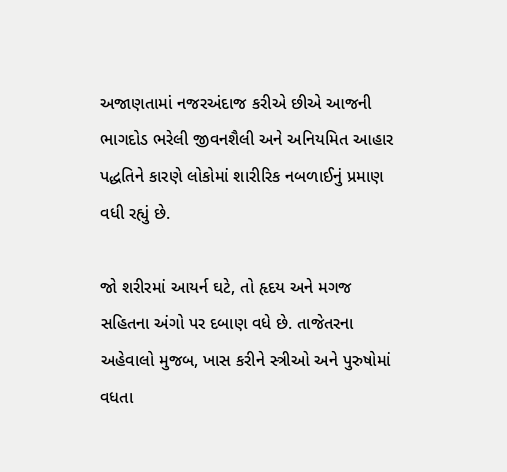અજાણતામાં નજરઅંદાજ કરીએ છીએ આજની ભાગદોડ ભરેલી જીવનશૈલી અને અનિયમિત આહાર પદ્ધતિને કારણે લોકોમાં શારીરિક નબળાઈનું પ્રમાણ વધી રહ્યું છે.

જો શરીરમાં આયર્ન ઘટે, તો હૃદય અને મગજ સહિતના અંગો પર દબાણ વધે છે. તાજેતરના અહેવાલો મુજબ, ખાસ કરીને સ્ત્રીઓ અને પુરુષોમાં વધતા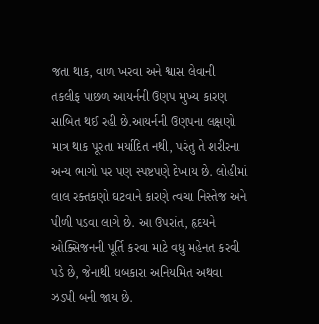જતા થાક, વાળ ખરવા અને શ્વાસ લેવાની તકલીફ પાછળ આયર્નની ઉણપ મુખ્ય કારણ સાબિત થઈ રહી છે.આયર્નની ઉણપના લક્ષણો માત્ર થાક પૂરતા મર્યાદિત નથી, પરંતુ તે શરીરના અન્ય ભાગો પર પણ સ્પષ્ટપણે દેખાય છે. લોહીમાં લાલ રક્તકણો ઘટવાને કારણે ત્વચા નિસ્તેજ અને પીળી પડવા લાગે છે. આ ઉપરાંત, હૃદયને ઓક્સિજનની પૂર્તિ કરવા માટે વધુ મહેનત કરવી પડે છે, જેનાથી ધબકારા અનિયમિત અથવા ઝડપી બની જાય છે.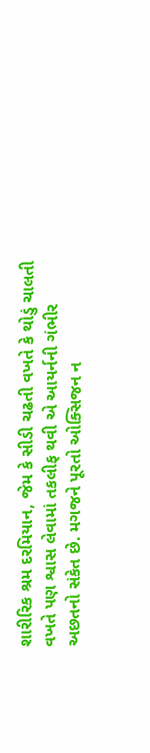શારીરિક શ્રમ દરમિયાન, જેમ કે સીડી ચઢતી વખતે કે થોડું ચાલતી વખતે પણ શ્વાસ લેવામાં તકલીફ થવી એ આયર્નની ગંભીર અછતનો સંકેત છે. મગજને પૂરતો ઓક્સિજન ન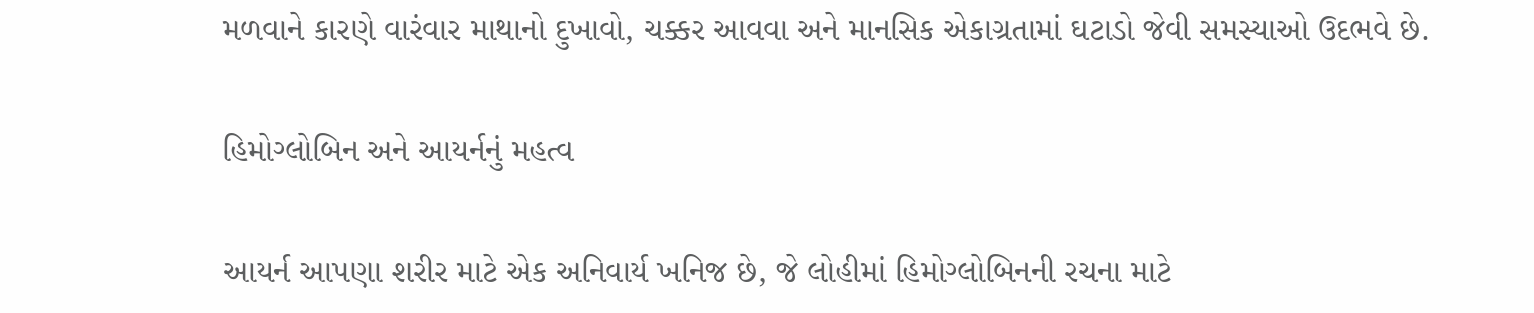મળવાને કારણે વારંવાર માથાનો દુખાવો, ચક્કર આવવા અને માનસિક એકાગ્રતામાં ઘટાડો જેવી સમસ્યાઓ ઉદભવે છે.

હિમોગ્લોબિન અને આયર્નનું મહત્વ

આયર્ન આપણા શરીર માટે એક અનિવાર્ય ખનિજ છે, જે લોહીમાં હિમોગ્લોબિનની રચના માટે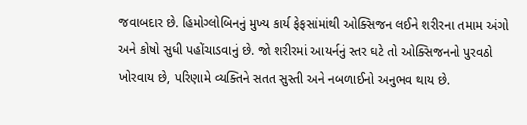જવાબદાર છે. હિમોગ્લોબિનનું મુખ્ય કાર્ય ફેફસાંમાંથી ઓક્સિજન લઈને શરીરના તમામ અંગો અને કોષો સુધી પહોંચાડવાનું છે. જો શરીરમાં આયર્નનું સ્તર ઘટે તો ઓક્સિજનનો પુરવઠો ખોરવાય છે, પરિણામે વ્યક્તિને સતત સુસ્તી અને નબળાઈનો અનુભવ થાય છે.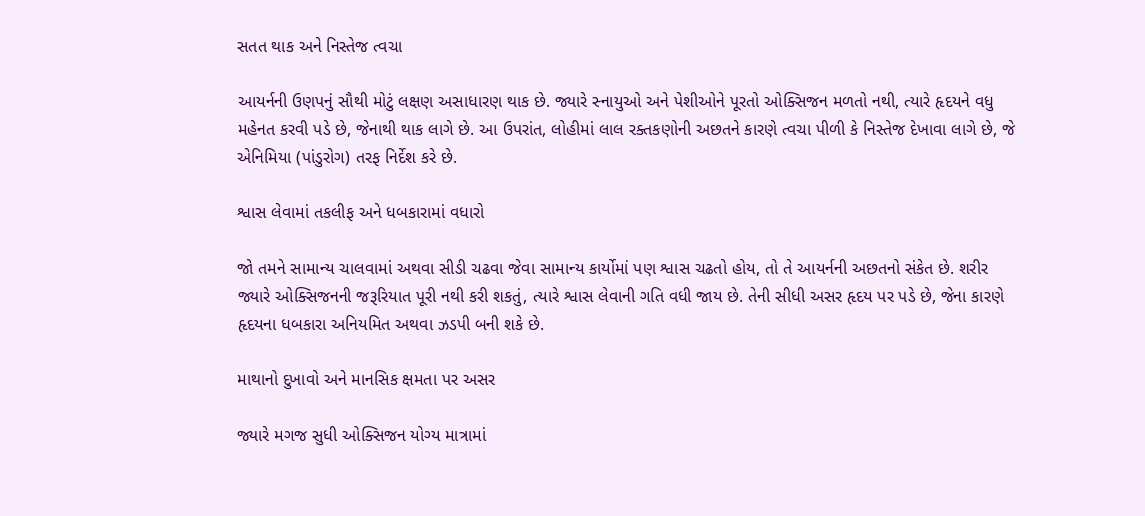સતત થાક અને નિસ્તેજ ત્વચા

આયર્નની ઉણપનું સૌથી મોટું લક્ષણ અસાધારણ થાક છે. જ્યારે સ્નાયુઓ અને પેશીઓને પૂરતો ઓક્સિજન મળતો નથી, ત્યારે હૃદયને વધુ મહેનત કરવી પડે છે, જેનાથી થાક લાગે છે. આ ઉપરાંત, લોહીમાં લાલ રક્તકણોની અછતને કારણે ત્વચા પીળી કે નિસ્તેજ દેખાવા લાગે છે, જે એનિમિયા (પાંડુરોગ) તરફ નિર્દેશ કરે છે.

શ્વાસ લેવામાં તકલીફ અને ધબકારામાં વધારો

જો તમને સામાન્ય ચાલવામાં અથવા સીડી ચઢવા જેવા સામાન્ય કાર્યોમાં પણ શ્વાસ ચઢતો હોય, તો તે આયર્નની અછતનો સંકેત છે. શરીર જ્યારે ઓક્સિજનની જરૂરિયાત પૂરી નથી કરી શકતું, ત્યારે શ્વાસ લેવાની ગતિ વધી જાય છે. તેની સીધી અસર હૃદય પર પડે છે, જેના કારણે હૃદયના ધબકારા અનિયમિત અથવા ઝડપી બની શકે છે.

માથાનો દુખાવો અને માનસિક ક્ષમતા પર અસર

જ્યારે મગજ સુધી ઓક્સિજન યોગ્ય માત્રામાં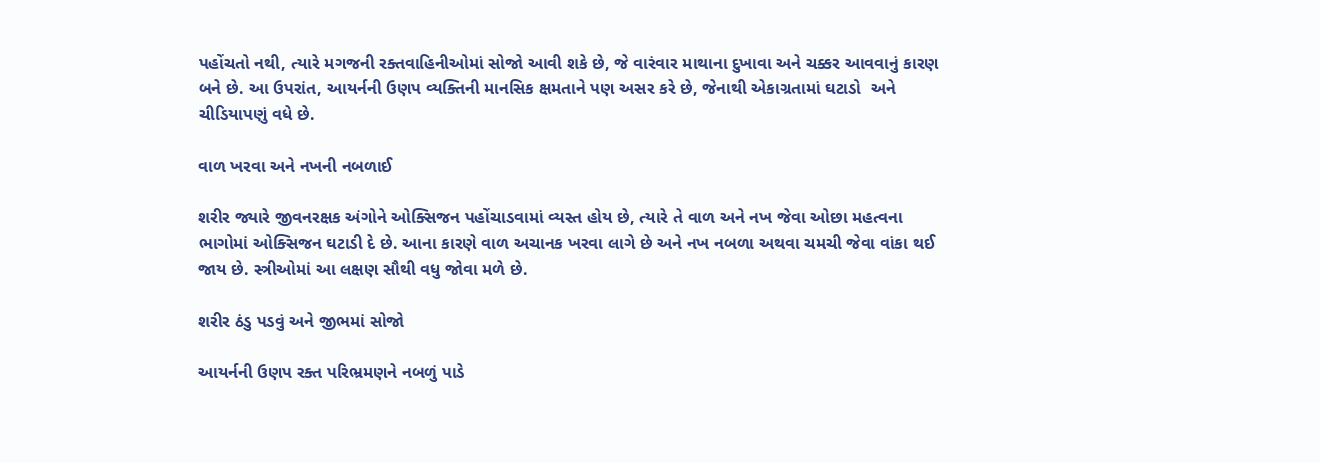પહોંચતો નથી, ત્યારે મગજની રક્તવાહિનીઓમાં સોજો આવી શકે છે, જે વારંવાર માથાના દુખાવા અને ચક્કર આવવાનું કારણ બને છે. આ ઉપરાંત, આયર્નની ઉણપ વ્યક્તિની માનસિક ક્ષમતાને પણ અસર કરે છે, જેનાથી એકાગ્રતામાં ઘટાડો  અને ચીડિયાપણું વધે છે.

વાળ ખરવા અને નખની નબળાઈ

શરીર જ્યારે જીવનરક્ષક અંગોને ઓક્સિજન પહોંચાડવામાં વ્યસ્ત હોય છે, ત્યારે તે વાળ અને નખ જેવા ઓછા મહત્વના ભાગોમાં ઓક્સિજન ઘટાડી દે છે. આના કારણે વાળ અચાનક ખરવા લાગે છે અને નખ નબળા અથવા ચમચી જેવા વાંકા થઈ જાય છે. સ્ત્રીઓમાં આ લક્ષણ સૌથી વધુ જોવા મળે છે.

શરીર ઠંડુ પડવું અને જીભમાં સોજો

આયર્નની ઉણપ રક્ત પરિભ્રમણને નબળું પાડે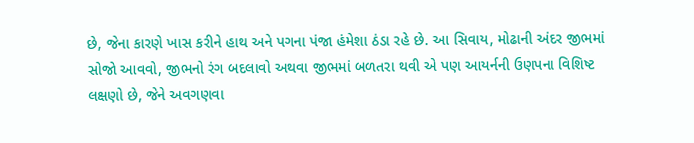છે, જેના કારણે ખાસ કરીને હાથ અને પગના પંજા હંમેશા ઠંડા રહે છે. આ સિવાય, મોઢાની અંદર જીભમાં સોજો આવવો, જીભનો રંગ બદલાવો અથવા જીભમાં બળતરા થવી એ પણ આયર્નની ઉણપના વિશિષ્ટ લક્ષણો છે, જેને અવગણવા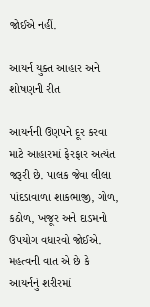જોઈએ નહીં.

આયર્ન યુક્ત આહાર અને શોષણની રીત

આયર્નની ઉણપને દૂર કરવા માટે આહારમાં ફેરફાર અત્યંત જરૂરી છે. પાલક જેવા લીલા પાંદડાવાળા શાકભાજી, ગોળ, કઠોળ, ખજૂર અને દાડમનો ઉપયોગ વધારવો જોઈએ. મહત્વની વાત એ છે કે આયર્નનું શરીરમાં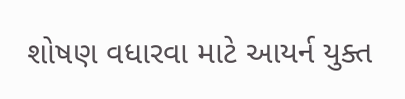શોષણ વધારવા માટે આયર્ન યુક્ત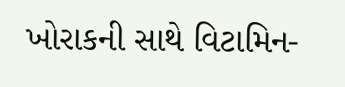ખોરાકની સાથે વિટામિન-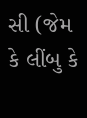સી (જેમ કે લીંબુ કે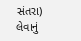સંતરા) લેવાનું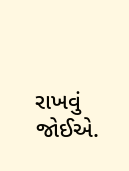રાખવું જોઈએ.